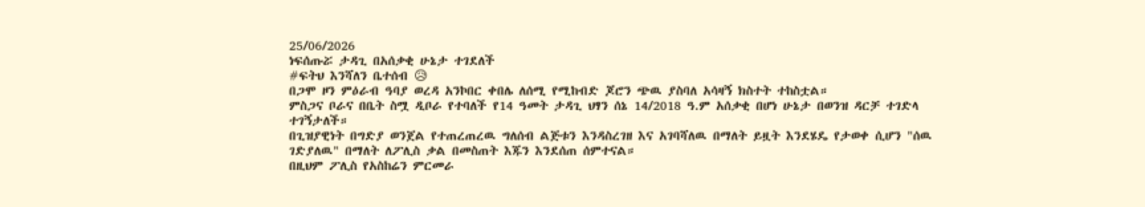25/06/2026
ነፍሰጡሯ ታዳጊ በአሰቃቂ ሁኔታ ተገደለች
#ፍትህ እንሻለን ቤተሰብ 😥
በጋሞ ዞን ምዕራብ ዓባያ ወረዳ አንኮበር ቀበሌ ለሰሚ የሚከብድ ጆሮን ጭዉ ያስባለ አሳዛኝ ክስተት ተከስቷል።
ምስጋና ቦራና በቤት ስሟ ዲቦራ የተባለች የ14 ዓመት ታዳጊ ህፃን ሰኔ 14/2018 ዓ.ም አሰቃቂ በሆነ ሁኔታ በወንዝ ዳርቻ ተገድላ ተገኝታለች።
በጊዝያዊነት በግድያ ወንጀል የተጠረጠረዉ ግለሰብ ልጅቱን እንዳስረገዘ እና አገባሻለዉ በማለት ይዟት እንደሄዴ የታወቀ ሲሆን "ሰዉ ገድያለዉ" በማለት ለፖሊስ ቃል በመስጠት እጁን እንደሰጠ ሰምተናል።
በዚህም ፖሊስ የአስከሬን ምርመራ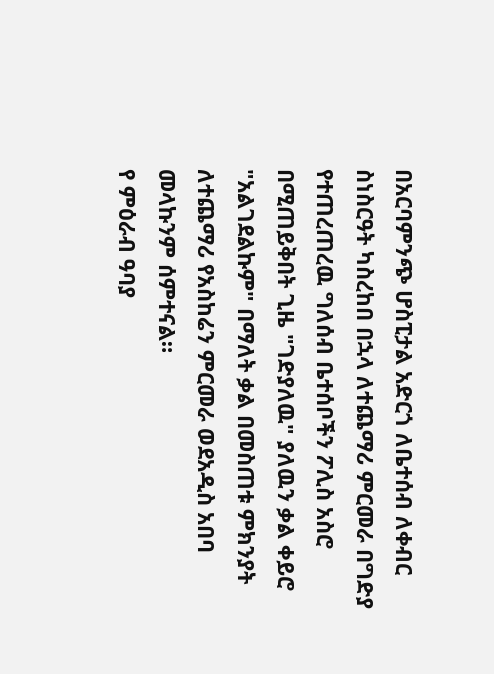በአርባምንጭ ሆስፒታል አድርጎ ለቤተሰብ ለቀብር ስነስርዓት ካስረከበ በኋላ ለተጨማሪ ምርመራ በግድያ የተጠረጠረዉ ግለሰብ ቤተሰቦችን ፖሊስ አስሮ በሚጠይቅበት ጊዜ "ገድያለዉ" ያለዉን ቃል ቀይሮ "አልገደልኩም" በማለት ቃል በመስጠቱ ምክንያት ለተጨማሪ የአስከሬን ምርመራ ወደአዲስ አበባ መላኩንም ሰምተናል።
የ ምዕራብ ዓባያ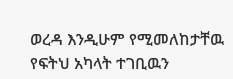ወረዳ እንዲሁም የሚመለከታቸዉ የፍትህ አካላት ተገቢዉን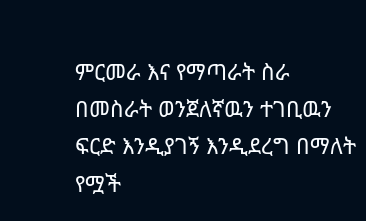ምርመራ እና የማጣራት ስራ በመስራት ወንጀለኛዉን ተገቢዉን ፍርድ እንዲያገኝ እንዲደረግ በማለት የሟች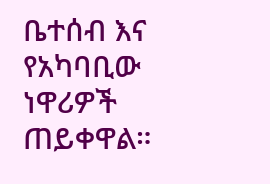ቤተሰብ እና የአካባቢው ነዋሪዎች ጠይቀዋል።